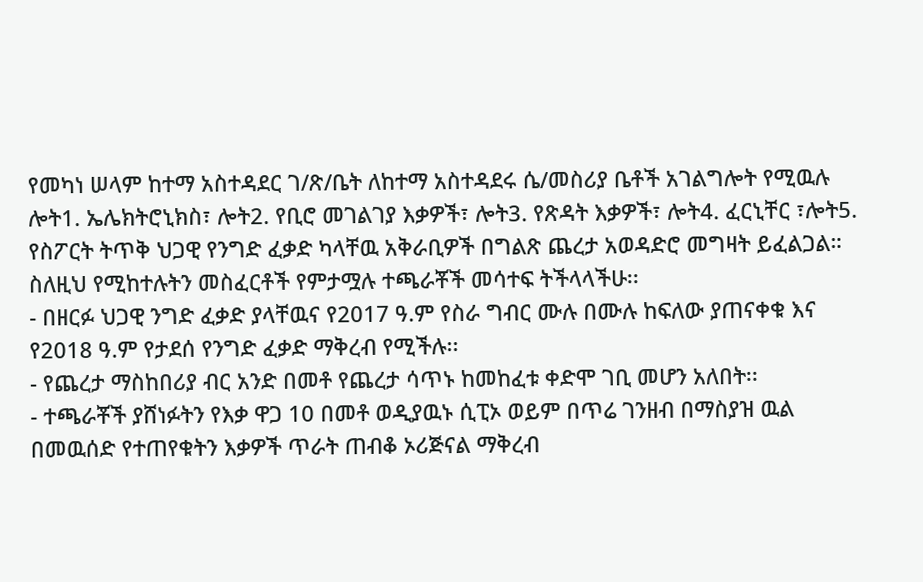የመካነ ሠላም ከተማ አስተዳደር ገ/ጽ/ቤት ለከተማ አስተዳደሩ ሴ/መስሪያ ቤቶች አገልግሎት የሚዉሉ ሎት1. ኤሌክትሮኒክስ፣ ሎት2. የቢሮ መገልገያ እቃዎች፣ ሎት3. የጽዳት እቃዎች፣ ሎት4. ፈርኒቸር ፣ሎት5. የስፖርት ትጥቅ ህጋዊ የንግድ ፈቃድ ካላቸዉ አቅራቢዎች በግልጽ ጨረታ አወዳድሮ መግዛት ይፈልጋል። ስለዚህ የሚከተሉትን መስፈርቶች የምታሟሉ ተጫራቾች መሳተፍ ትችላላችሁ፡፡
- በዘርፉ ህጋዊ ንግድ ፈቃድ ያላቸዉና የ2017 ዓ.ም የስራ ግብር ሙሉ በሙሉ ከፍለው ያጠናቀቁ እና የ2018 ዓ.ም የታደሰ የንግድ ፈቃድ ማቅረብ የሚችሉ፡፡
- የጨረታ ማስከበሪያ ብር አንድ በመቶ የጨረታ ሳጥኑ ከመከፈቱ ቀድሞ ገቢ መሆን አለበት፡፡
- ተጫራቾች ያሸነፉትን የእቃ ዋጋ 10 በመቶ ወዲያዉኑ ሲፒኦ ወይም በጥሬ ገንዘብ በማስያዝ ዉል በመዉሰድ የተጠየቁትን እቃዎች ጥራት ጠብቆ ኦሪጅናል ማቅረብ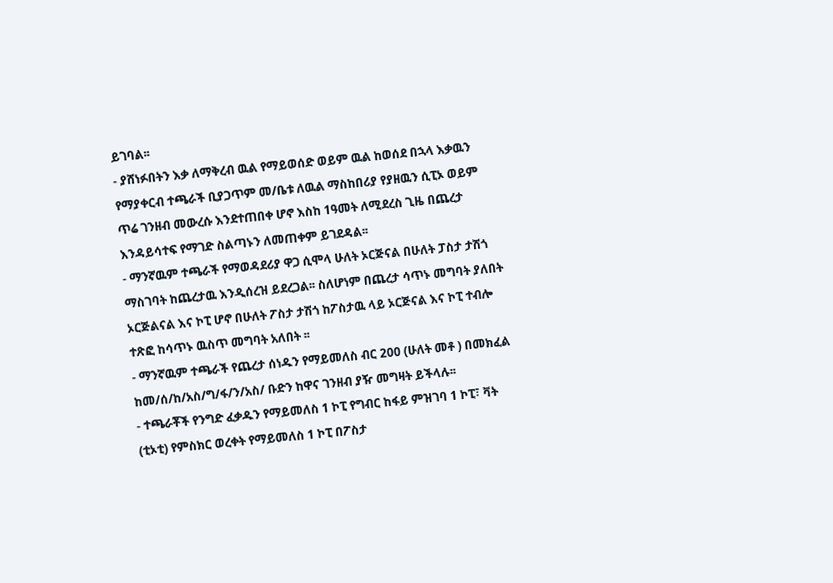ይገባል፡፡
- ያሸነፉበትን እቃ ለማቅረብ ዉል የማይወሰድ ወይም ዉል ከወሰደ በኋላ እቃዉን የማያቀርብ ተጫራች ቢያጋጥም መ/ቤቱ ለዉል ማስከበሪያ የያዘዉን ሲፒኦ ወይም ጥሬ ገንዘብ መውረሱ እንደተጠበቀ ሆኖ እስከ 1ዓመት ለሚደረስ ጊዜ በጨረታ እንዳይሳተፍ የማገድ ስልጣኑን ለመጠቀም ይገደዳል፡፡
- ማንኛዉም ተጫራች የማወዳደሪያ ዋጋ ሲሞላ ሁለት ኦርጅናል በሁለት ፓስታ ታሽጎ ማስገባት ከጨረታዉ እንዲሰረዝ ይደረጋል፡፡ ስለሆነም በጨረታ ሳጥኑ መግባት ያለበት ኦርጅልናል እና ኮፒ ሆኖ በሁለት ፖስታ ታሽጎ ከፖስታዉ ላይ ኦርጅናል እና ኮፒ ተብሎ ተጽፎ ከሳጥኑ ዉስጥ መግባት አለበት ፡፡
- ማንኛዉም ተጫራች የጨረታ ሰነዱን የማይመለስ ብር 200 (ሁለት መቶ ) በመክፈል ከመ/ሰ/ከ/አስ/ግ/ፋ/ን/አስ/ ቡድን ከዋና ገንዘብ ያዥ መግዛት ይችላሉ፡፡
- ተጫራቾች የንግድ ፈቃዱን የማይመለስ 1 ኮፒ የግብር ከፋይ ምዝገባ 1 ኮፒ፣ ቫት (ቲኦቲ) የምስክር ወረቀት የማይመለስ 1 ኮፒ በፖስታ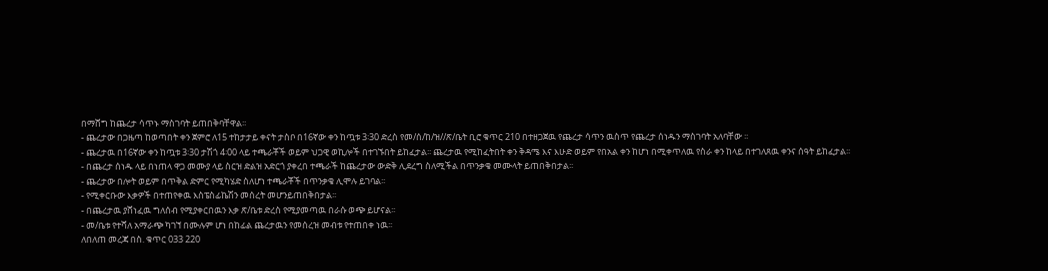በማሸግ ከጨረታ ሳጥኑ ማስገባት ይጠበቅባቸዋል፡፡
- ጨረታው በጋዜጣ ከወጣበት ቀን ጀምሮ ለ15 ተከታታይ ቀናት ታስቦ በ16ኛው ቀን ከጧቱ 3፡30 ድረስ የመ/ሰ/ከ/ዝ//ጽ/ቤት ቢሮ ቁጥር 210 በተዘጋጀዉ የጨረታ ሳጥን ዉስጥ የጨረታ ሰነዱን ማስገባት አለባቸው ፡፡
- ጨረታዉ በ16ኛው ቀን ከጧቱ 3፡30 ታሽጎ 4፡00 ላይ ተጫራቾች ወይም ህጋዊ ወኪሎች በተገኙበት ይከፈታል፡፡ ጨረታዉ የሚከፈትበት ቀን ቅዳሜ እና እሁድ ወይም የበአል ቀን ከሆነ በሚቀጥለዉ የስራ ቀን ከላይ በተገለጸዉ ቀንና ሰዓት ይከፈታል፡፡
- በጨረታ ሰነዱ ላይ በነጠላ ዋጋ መሙያ ላይ ስርዝ ድልዝ አድርጎ ያቀረበ ተጫራች ከጨረታው ውድቅ ሊደረግ ስለሚችል በጥንቃቄ መሙላት ይጠበቅበታል፡፡
- ጨረታው በሎት ወይም በጥቅል ድምር የሚካሄድ ስለሆነ ተጫራቾች በጥንቃቄ ሊሞሉ ይገባል፡፡
- የሚቀርቡው እቃዎች በተጠየቀዉ እስፔስፊኬሽን መሰረት መሆንይጠበቅበታል፡፡
- በጨረታዉ ያሸነፈዉ ግለሰብ የሚያቀርበዉን እቃ ጽ/ቤቱ ድረስ የሚያመጣዉ በራሱ ወጭ ይሆናል፡፡
- መ/ቤቱ የተሻለ አማራጭ ካገኘ በሙሉም ሆነ በከፊል ጨረታዉን የመሰረዝ መብቱ የተጠበቀ ነዉ፡፡
ለበለጠ መረጃ በስ. ቁጥር 033 220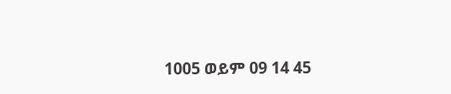1005 ወይም 09 14 45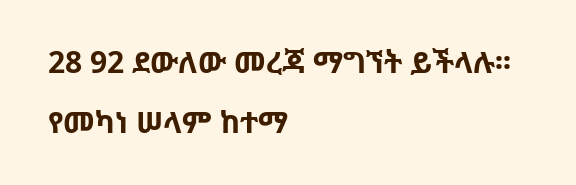28 92 ደውለው መረጃ ማግኘት ይችላሉ፡፡
የመካነ ሠላም ከተማ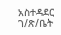አስተዳደር ገ/ጽ/ቤት